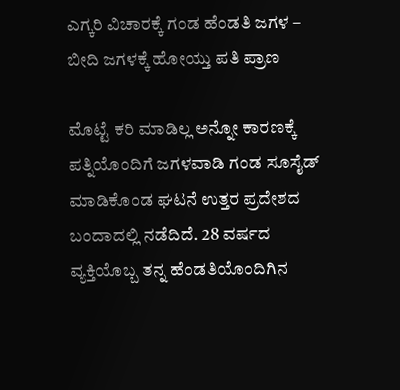ಎಗ್ಕರಿ ವಿಚಾರಕ್ಕೆ ಗಂಡ ಹೆಂಡತಿ ಜಗಳ – ಬೀದಿ ಜಗಳಕ್ಕೆ ಹೋಯ್ತು ಪತಿ ಪ್ರಾಣ

ಮೊಟ್ಟೆ ಕರಿ ಮಾಡಿಲ್ಲ ಅನ್ನೋ ಕಾರಣಕ್ಕೆ ಪತ್ನಿಯೊಂದಿಗೆ ಜಗಳವಾಡಿ ಗಂಡ ಸೂಸೈಡ್ ಮಾಡಿಕೊಂಡ ಘಟನೆ ಉತ್ತರ ಪ್ರದೇಶದ ಬಂದಾದಲ್ಲಿ ನಡೆದಿದೆ. 28 ವರ್ಷದ ವ್ಯಕ್ತಿಯೊಬ್ಬ ತನ್ನ ಹೆಂಡತಿಯೊಂದಿಗಿನ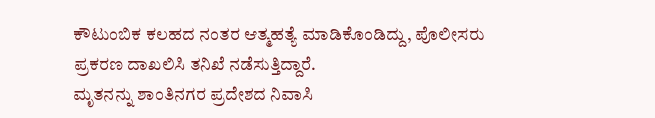ಕೌಟುಂಬಿಕ ಕಲಹದ ನಂತರ ಆತ್ಮಹತ್ಯೆ ಮಾಡಿಕೊಂಡಿದ್ದು, ಪೊಲೀಸರು ಪ್ರಕರಣ ದಾಖಲಿಸಿ ತನಿಖೆ ನಡೆಸುತ್ತಿದ್ದಾರೆ.
ಮೃತನನ್ನು ಶಾಂತಿನಗರ ಪ್ರದೇಶದ ನಿವಾಸಿ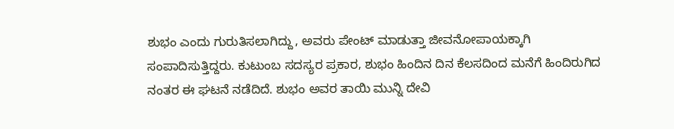ಶುಭಂ ಎಂದು ಗುರುತಿಸಲಾಗಿದ್ದು, ಅವರು ಪೇಂಟ್ ಮಾಡುತ್ತಾ ಜೀವನೋಪಾಯಕ್ಕಾಗಿ ಸಂಪಾದಿಸುತ್ತಿದ್ದರು. ಕುಟುಂಬ ಸದಸ್ಯರ ಪ್ರಕಾರ, ಶುಭಂ ಹಿಂದಿನ ದಿನ ಕೆಲಸದಿಂದ ಮನೆಗೆ ಹಿಂದಿರುಗಿದ ನಂತರ ಈ ಘಟನೆ ನಡೆದಿದೆ. ಶುಭಂ ಅವರ ತಾಯಿ ಮುನ್ನಿ ದೇವಿ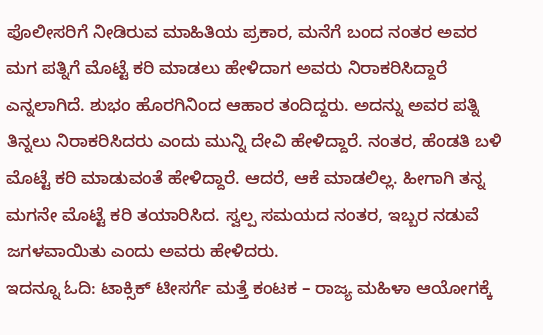ಪೊಲೀಸರಿಗೆ ನೀಡಿರುವ ಮಾಹಿತಿಯ ಪ್ರಕಾರ, ಮನೆಗೆ ಬಂದ ನಂತರ ಅವರ ಮಗ ಪತ್ನಿಗೆ ಮೊಟ್ಟೆ ಕರಿ ಮಾಡಲು ಹೇಳಿದಾಗ ಅವರು ನಿರಾಕರಿಸಿದ್ದಾರೆ ಎನ್ನಲಾಗಿದೆ. ಶುಭಂ ಹೊರಗಿನಿಂದ ಆಹಾರ ತಂದಿದ್ದರು. ಅದನ್ನು ಅವರ ಪತ್ನಿ ತಿನ್ನಲು ನಿರಾಕರಿಸಿದರು ಎಂದು ಮುನ್ನಿ ದೇವಿ ಹೇಳಿದ್ದಾರೆ. ನಂತರ, ಹೆಂಡತಿ ಬಳಿ ಮೊಟ್ಟೆ ಕರಿ ಮಾಡುವಂತೆ ಹೇಳಿದ್ದಾರೆ. ಆದರೆ, ಆಕೆ ಮಾಡಲಿಲ್ಲ. ಹೀಗಾಗಿ ತನ್ನ ಮಗನೇ ಮೊಟ್ಟೆ ಕರಿ ತಯಾರಿಸಿದ. ಸ್ವಲ್ಪ ಸಮಯದ ನಂತರ, ಇಬ್ಬರ ನಡುವೆ ಜಗಳವಾಯಿತು ಎಂದು ಅವರು ಹೇಳಿದರು.
ಇದನ್ನೂ ಓದಿ: ಟಾಕ್ಸಿಕ್ ಟೀಸರ್ಗೆ ಮತ್ತೆ ಕಂಟಕ – ರಾಜ್ಯ ಮಹಿಳಾ ಆಯೋಗಕ್ಕೆ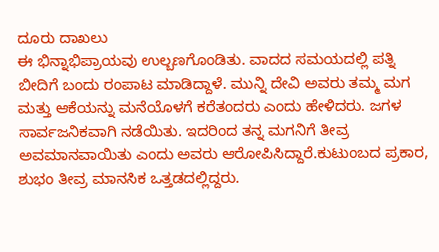ದೂರು ದಾಖಲು
ಈ ಭಿನ್ನಾಭಿಪ್ರಾಯವು ಉಲ್ಬಣಗೊಂಡಿತು. ವಾದದ ಸಮಯದಲ್ಲಿ ಪತ್ನಿ ಬೀದಿಗೆ ಬಂದು ರಂಪಾಟ ಮಾಡಿದ್ದಾಳೆ. ಮುನ್ನಿ ದೇವಿ ಅವರು ತಮ್ಮ ಮಗ ಮತ್ತು ಆಕೆಯನ್ನು ಮನೆಯೊಳಗೆ ಕರೆತಂದರು ಎಂದು ಹೇಳಿದರು. ಜಗಳ ಸಾರ್ವಜನಿಕವಾಗಿ ನಡೆಯಿತು. ಇದರಿಂದ ತನ್ನ ಮಗನಿಗೆ ತೀವ್ರ ಅವಮಾನವಾಯಿತು ಎಂದು ಅವರು ಆರೋಪಿಸಿದ್ದಾರೆ.ಕುಟುಂಬದ ಪ್ರಕಾರ, ಶುಭಂ ತೀವ್ರ ಮಾನಸಿಕ ಒತ್ತಡದಲ್ಲಿದ್ದರು.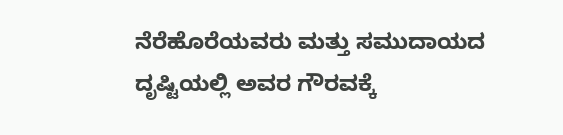ನೆರೆಹೊರೆಯವರು ಮತ್ತು ಸಮುದಾಯದ ದೃಷ್ಟಿಯಲ್ಲಿ ಅವರ ಗೌರವಕ್ಕೆ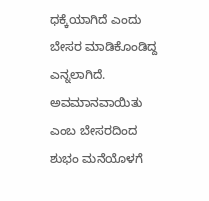ಧಕ್ಕೆಯಾಗಿದೆ ಎಂದು ಬೇಸರ ಮಾಡಿಕೊಂಡಿದ್ದ ಎನ್ನಲಾಗಿದೆ. ಅವಮಾನವಾಯಿತು ಎಂಬ ಬೇಸರದಿಂದ ಶುಭಂ ಮನೆಯೊಳಗೆ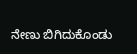ನೇಣು ಬಿಗಿದುಕೊಂಡು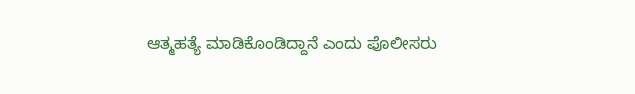ಆತ್ಮಹತ್ಯೆ ಮಾಡಿಕೊಂಡಿದ್ದಾನೆ ಎಂದು ಪೊಲೀಸರು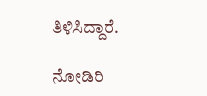ತಿಳಿಸಿದ್ದಾರೆ.

ನೋಡಿರಿ